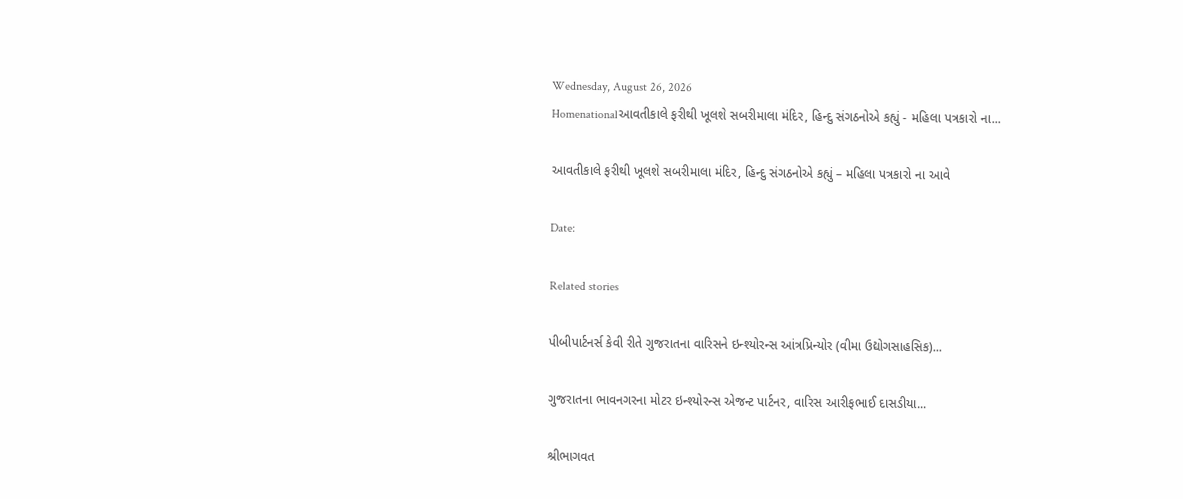Wednesday, August 26, 2026
Homenationalઆવતીકાલે ફરીથી ખૂલશે સબરીમાલા મંદિર, હિન્દુ સંગઠનોએ કહ્યું - મહિલા પત્રકારો ના...

આવતીકાલે ફરીથી ખૂલશે સબરીમાલા મંદિર, હિન્દુ સંગઠનોએ કહ્યું – મહિલા પત્રકારો ના આવે

Date:

Related stories

પીબીપાર્ટનર્સ કેવી રીતે ગુજરાતના વારિસને ઇન્શ્યોરન્સ આંત્રપ્રિન્યોર (વીમા ઉદ્યોગસાહસિક)...

ગુજરાતના ભાવનગરના મોટર ઇન્શ્યોરન્સ એજન્ટ પાર્ટનર, વારિસ આરીફભાઈ દાસડીયા...

શ્રીભાગવત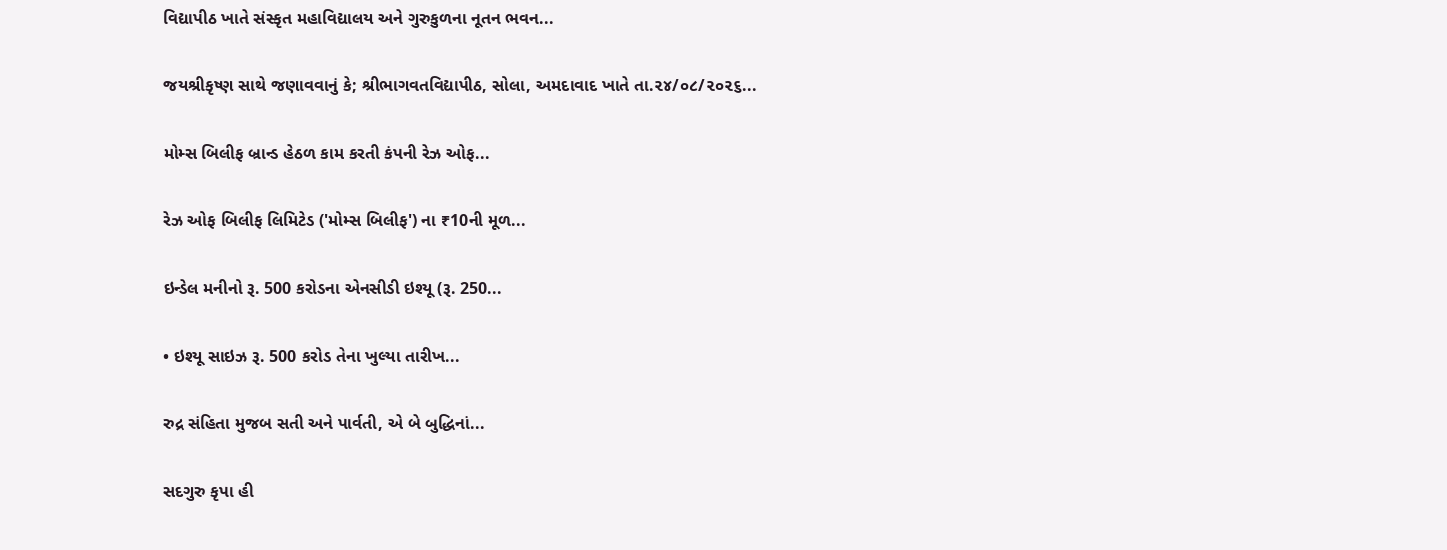વિદ્યાપીઠ ખાતે સંસ્કૃત મહાવિદ્યાલય અને ગુરુકુળના નૂતન ભવન...

જયશ્રીકૃષ્ણ સાથે જણાવવાનું કે; શ્રીભાગવતવિદ્યાપીઠ, સોલા, અમદાવાદ ખાતે તા.૨૪/૦૮/૨૦૨૬...

મોમ્સ બિલીફ બ્રાન્ડ હેઠળ કામ કરતી કંપની રેઝ ઓફ...

રેઝ ઓફ બિલીફ લિમિટેડ ('મોમ્સ બિલીફ') ના ₹10ની મૂળ...

ઇન્ડેલ મનીનો રૂ. 500 કરોડના એનસીડી ઇશ્યૂ (રૂ. 250...

• ઇશ્યૂ સાઇઝ રૂ. 500 કરોડ તેના ખુલ્યા તારીખ...

રુદ્ર સંહિતા મુજબ સતી અને પાર્વતી, એ બે બુદ્ધિનાં...

સદગુરુ કૃપા હી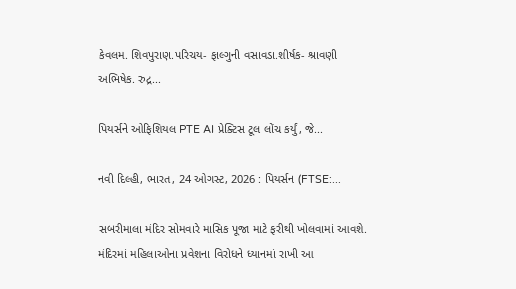કેવલમ. શિવપુરાણ.પરિચય- ફાલ્ગુની વસાવડા.શીર્ષક- શ્રાવણી અભિષેક. રુદ્ર...

પિયર્સને ઓફિશિયલ PTE AI પ્રેક્ટિસ ટૂલ લોંચ કર્યું, જે...

નવી દિલ્હી, ભારત, 24 ઓગસ્ટ, 2026 : પિયર્સન (FTSE:...

સબરીમાલા મંદિર સોમવારે માસિક પૂજા માટે ફરીથી ખોલવામાં આવશે. મંદિરમાં મહિલાઓના પ્રવેશના વિરોધને ધ્યાનમાં રાખી આ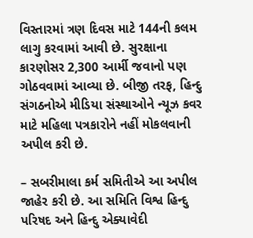વિસ્તારમાં ત્રણ દિવસ માટે 144ની કલમ લાગુ કરવામાં આવી છે. સુરક્ષાના કારણોસર 2,300 આર્મી જવાનો પણ ગોઠવવામાં આવ્યા છે. બીજી તરફ, હિન્દુ સંગઠનોએ મીડિયા સંસ્થાઓને ન્યૂઝ કવર માટે મહિલા પત્રકારોને નહીં મોકલવાની અપીલ કરી છે.

– સબરીમાલા કર્મ સમિતીએ આ અપીલ જાહેર કરી છે. આ સમિતિ વિશ્વ હિન્દુ પરિષદ અને હિન્દુ એક્યાવેદી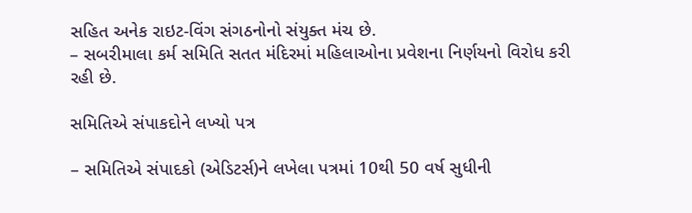સહિત અનેક રાઇટ-વિંગ સંગઠનોનો સંયુક્ત મંચ છે.
– સબરીમાલા કર્મ સમિતિ સતત મંદિરમાં મહિલાઓના પ્રવેશના નિર્ણયનો વિરોધ કરી રહી છે.

સમિતિએ સંપાકદોને લખ્યો પત્ર

– સમિતિએ સંપાદકો (એડિટર્સ)ને લખેલા પત્રમાં 10થી 50 વર્ષ સુધીની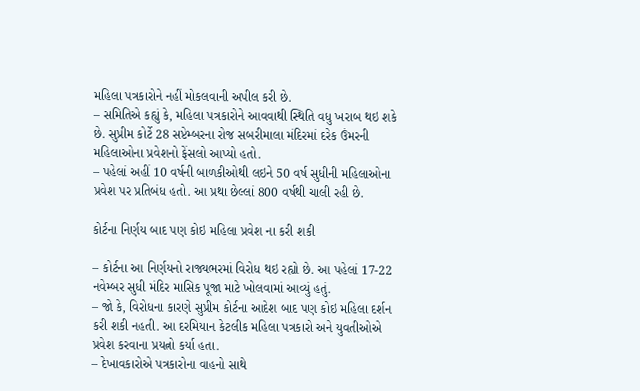મહિલા પત્રકારોને નહીં મોકલવાની અપીલ કરી છે.
– સમિતિએ કહ્યું કે, મહિલા પત્રકારોને આવવાથી સ્થિતિ વધુ ખરાબ થઇ શકે છે. સુપ્રીમ કોર્ટે 28 સપ્ટેમ્બરના રોજ સબરીમાલા મંદિરમાં દરેક ઉંમરની મહિલાઓના પ્રવેશનો ફેંસલો આપ્યો હતો.
– પહેલાં અહીં 10 વર્ષની બાળકીઓથી લઇને 50 વર્ષ સુધીની મહિલાઓના પ્રવેશ પર પ્રતિબંધ હતો. આ પ્રથા છેલ્લાં 800 વર્ષથી ચાલી રહી છે.

કોર્ટના નિર્ણય બાદ પણ કોઇ મહિલા પ્રવેશ ના કરી શકી

– કોર્ટના આ નિર્ણયનો રાજ્યભરમાં વિરોધ થઇ રહ્યો છે. આ પહેલાં 17-22 નવેમ્બર સુધી મંદિર માસિક પૂજા માટે ખોલવામાં આવ્યું હતું.
– જો કે, વિરોધના કારણે સુપ્રીમ કોર્ટના આદેશ બાદ પણ કોઇ મહિલા દર્શન કરી શકી નહતી. આ દરમિયાન કેટલીક મહિલા પત્રકારો અને યુવતીઓએ પ્રવેશ કરવાના પ્રયત્નો કર્યા હતા.
– દેખાવકારોએ પત્રકારોના વાહનો સાથે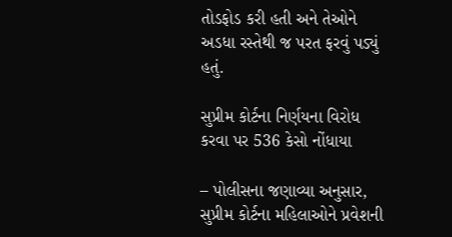તોડફોડ કરી હતી અને તેઓને અડધા રસ્તેથી જ પરત ફરવું પડ્યું હતું.

સુપ્રીમ કોર્ટના નિર્ણયના વિરોધ કરવા પર 536 કેસો નોંધાયા

– પોલીસના જણાવ્યા અનુસાર, સુપ્રીમ કોર્ટના મહિલાઓને પ્રવેશની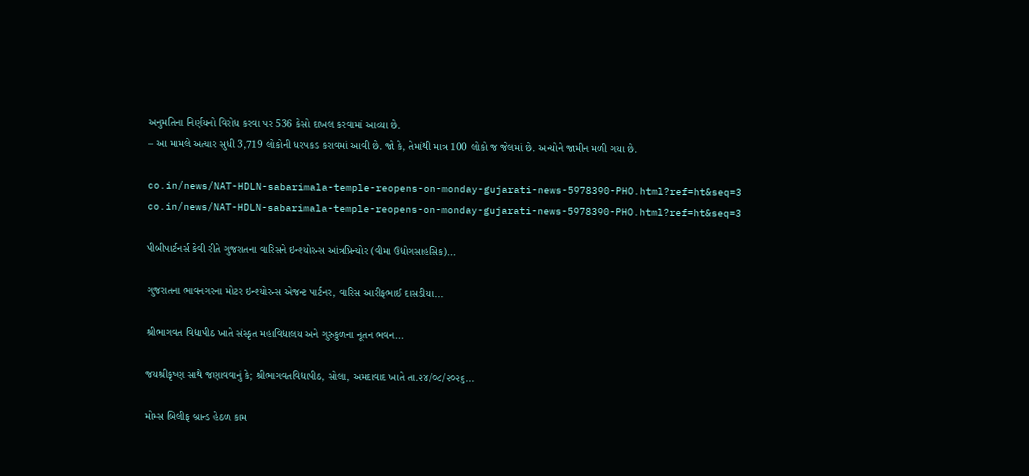અનુમતિના નિર્ણયનો વિરોધ કરવા પર 536 કેસો દાખલ કરવામાં આવ્યા છે.
– આ મામલે અત્યાર સુધી 3,719 લોકોની ધરપકડ કરાવમાં આવી છે. જો કે, તેમાંથી માત્ર 100 લોકો જ જેલમાં છે. અન્યોને જામીન મળી ગયા છે.

co.in/news/NAT-HDLN-sabarimala-temple-reopens-on-monday-gujarati-news-5978390-PHO.html?ref=ht&seq=3
co.in/news/NAT-HDLN-sabarimala-temple-reopens-on-monday-gujarati-news-5978390-PHO.html?ref=ht&seq=3

પીબીપાર્ટનર્સ કેવી રીતે ગુજરાતના વારિસને ઇન્શ્યોરન્સ આંત્રપ્રિન્યોર (વીમા ઉદ્યોગસાહસિક)...

ગુજરાતના ભાવનગરના મોટર ઇન્શ્યોરન્સ એજન્ટ પાર્ટનર, વારિસ આરીફભાઈ દાસડીયા...

શ્રીભાગવત વિદ્યાપીઠ ખાતે સંસ્કૃત મહાવિદ્યાલય અને ગુરુકુળના નૂતન ભવન...

જયશ્રીકૃષ્ણ સાથે જણાવવાનું કે; શ્રીભાગવતવિદ્યાપીઠ, સોલા, અમદાવાદ ખાતે તા.૨૪/૦૮/૨૦૨૬...

મોમ્સ બિલીફ બ્રાન્ડ હેઠળ કામ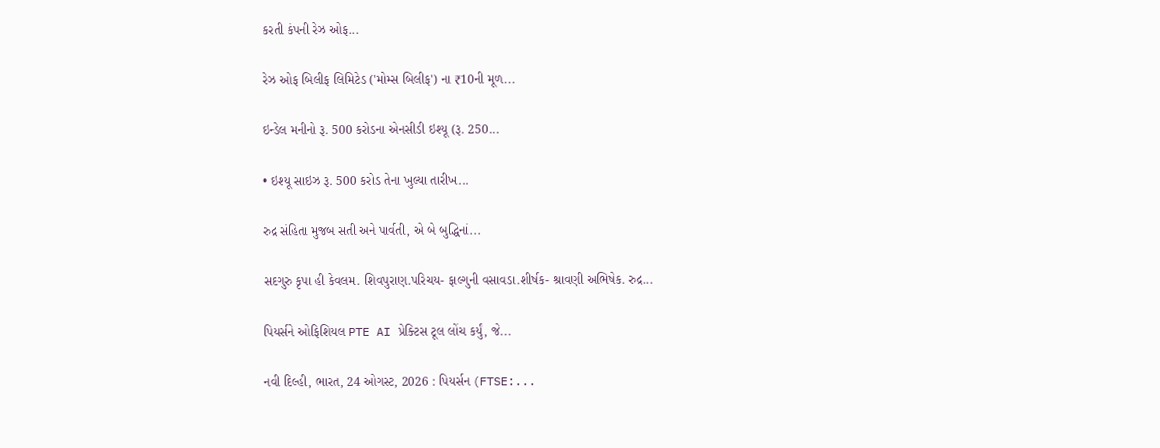કરતી કંપની રેઝ ઓફ...

રેઝ ઓફ બિલીફ લિમિટેડ ('મોમ્સ બિલીફ') ના ₹10ની મૂળ...

ઇન્ડેલ મનીનો રૂ. 500 કરોડના એનસીડી ઇશ્યૂ (રૂ. 250...

• ઇશ્યૂ સાઇઝ રૂ. 500 કરોડ તેના ખુલ્યા તારીખ...

રુદ્ર સંહિતા મુજબ સતી અને પાર્વતી, એ બે બુદ્ધિનાં...

સદગુરુ કૃપા હી કેવલમ. શિવપુરાણ.પરિચય- ફાલ્ગુની વસાવડા.શીર્ષક- શ્રાવણી અભિષેક. રુદ્ર...

પિયર્સને ઓફિશિયલ PTE AI પ્રેક્ટિસ ટૂલ લોંચ કર્યું, જે...

નવી દિલ્હી, ભારત, 24 ઓગસ્ટ, 2026 : પિયર્સન (FTSE:...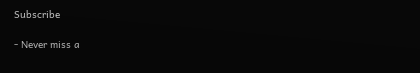Subscribe

- Never miss a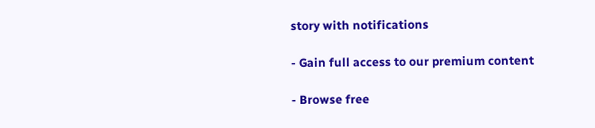story with notifications

- Gain full access to our premium content

- Browse free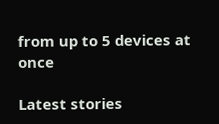from up to 5 devices at once

Latest stories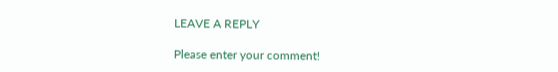LEAVE A REPLY

Please enter your comment!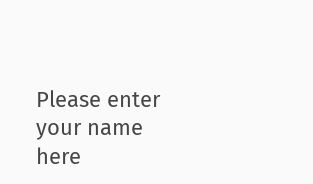Please enter your name here